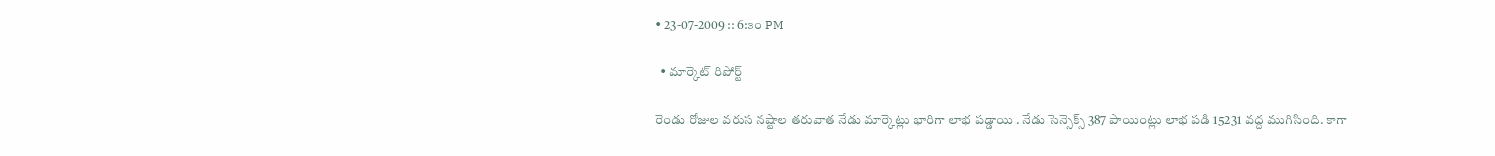• 23-07-2009 :: 6:౩౦ PM

  • మార్కెట్ రిపోర్ట్

రెండు రోజుల వరుస నష్టాల తరువాత నేడు మార్కెట్లు భారిగా లాభ పడ్డాయి . నేడు సెన్సెక్స్ 387 పాయింట్లు లాభ పడి 15231 వద్ద ముగిసింది. కాగా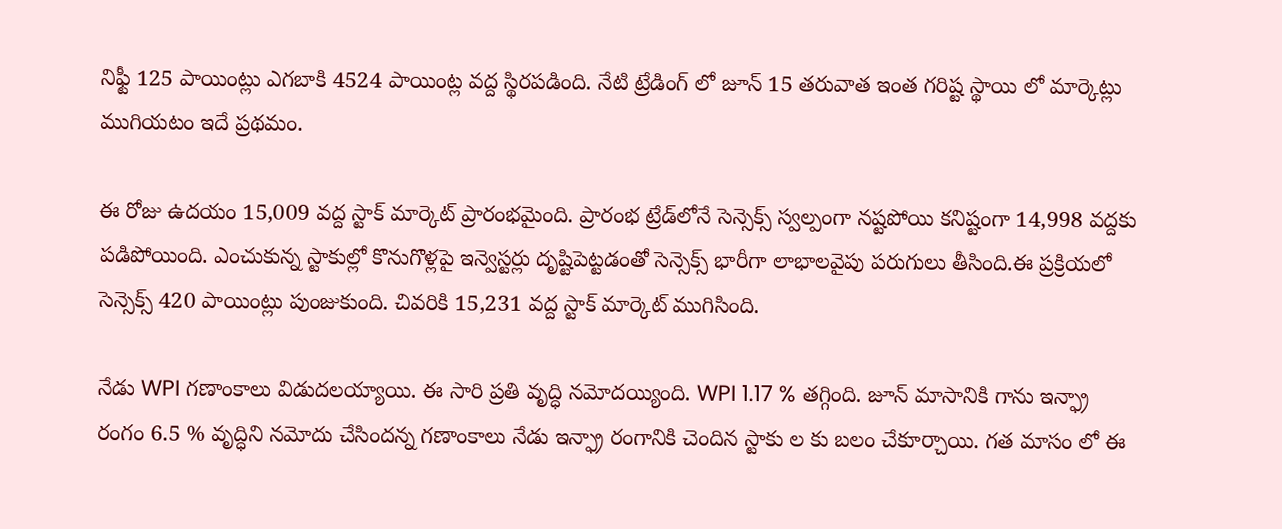నిఫ్టీ 125 పాయింట్లు ఎగబాకి 4524 పాయింట్ల వద్ద స్థిరపడింది. నేటి ట్రేడింగ్ లో జూన్ 15 తరువాత ఇంత గరిష్ట స్థాయి లో మార్కెట్లు ముగియటం ఇదే ప్రథమం.

ఈ రోజు ఉదయం 15,009 వద్ద స్టాక్ మార్కెట్ ప్రారంభమైంది. ప్రారంభ ట్రేడ్‌లోనే సెన్సెక్స్ స్వల్పంగా నష్టపోయి కనిష్టంగా 14,998 వద్దకు పడిపోయింది. ఎంచుకున్న స్టాకుల్లో కొనుగొళ్లపై ఇన్వెస్టర్లు దృష్టిపెట్టడంతో సెన్సెక్స్ భారీగా లాభాలవైపు పరుగులు తీసింది.ఈ ప్రక్రియలో సెన్సెక్స్ 420 పాయింట్లు పుంజుకుంది. చివరికి 15,231 వద్ద స్టాక్ మార్కెట్ ముగిసింది.

నేడు WPI గణాంకాలు విడుదలయ్యాయి. ఈ సారి ప్రతి వృద్ధి నమోదయ్యింది. WPI 1.17 % తగ్గింది. జూన్ మాసానికి గాను ఇన్ఫ్రా రంగం 6.5 % వృద్ధిని నమోదు చేసిందన్న గణాంకాలు నేడు ఇన్ఫ్రా రంగానికి చెందిన స్టాకు ల కు బలం చేకూర్చాయి. గత మాసం లో ఈ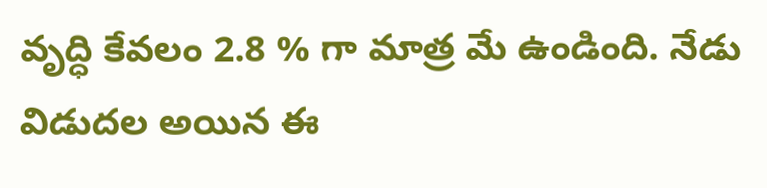వృద్ధి కేవలం 2.8 % గా మాత్ర మే ఉండింది. నేడు విడుదల అయిన ఈ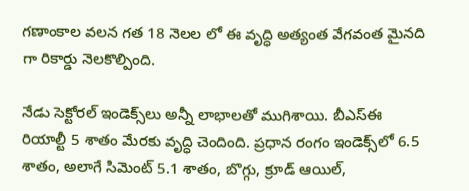గణాంకాల వలన గత 18 నెలల లో ఈ వృద్ధి అత్యంత వేగవంత మైనది గా రికార్డు నెలకొల్పింది.

నేడు సెక్టోరల్ ఇండెక్స్‌లు అన్నీ లాభాలతో ముగిశాయి. బీఎస్ఈ రియాల్టీ 5 శాతం మేరకు వృద్ధి చెందింది. ప్రధాన రంగం ఇండెక్స్‌లో 6.5 శాతం, అలాగే సిమెంట్ 5.1 శాతం, బొగ్గు, క్రూడ్ ఆయిల్,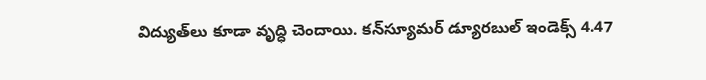విద్యుత్‌లు కూడా వృద్ధి చెందాయి. కన్‌స్యూమర్ డ్యూరబుల్ ఇండెక్స్ 4.47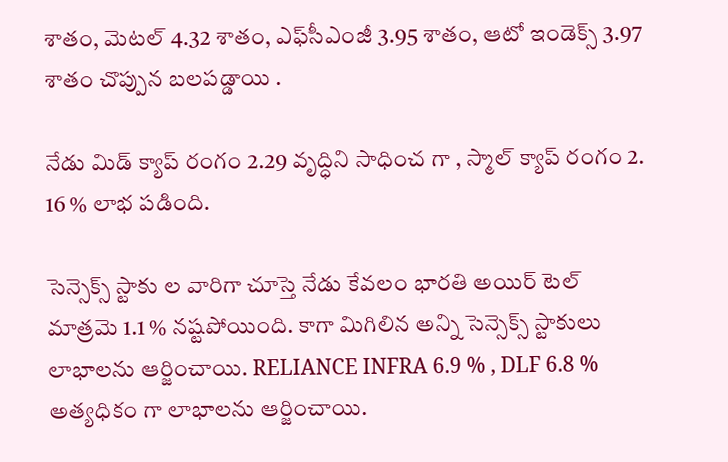శాతం, మెటల్ 4.32 శాతం, ఎఫ్‌సీఎంజీ 3.95 శాతం, ఆటో ఇండెక్స్ 3.97 శాతం చొప్పున బలపడ్డాయి .

నేడు మిడ్ క్యాప్ రంగం 2.29 వృద్ధిని సాధించ గా , స్మాల్ క్యాప్ రంగం 2. 16 % లాభ పడింది.

సెన్సెక్స్ స్టాకు ల వారిగా చూస్తె నేడు కేవలం భారతి అయిర్ టెల్ మాత్రమె 1.1 % నష్టపోయింది. కాగా మిగిలిన అన్ని సెన్సెక్స్ స్టాకులు లాభాలను ఆర్జించాయి. RELIANCE INFRA 6.9 % , DLF 6.8 % అత్యధికం గా లాభాలను ఆర్జించాయి.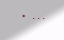• ...